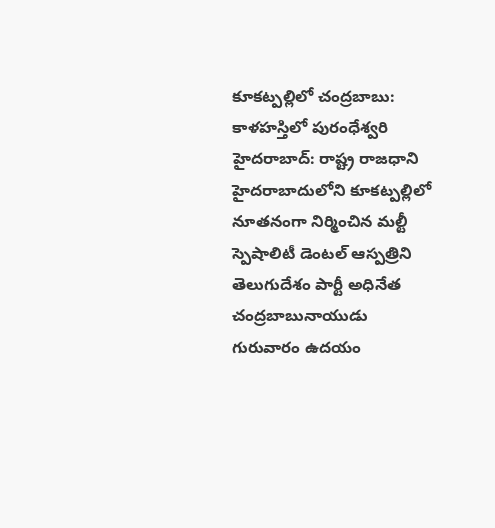కూకట్పల్లిలో చంద్రబాబు: కాళహస్తిలో పురంధేశ్వరి
హైదరాబాద్: రాష్ట్ర రాజధాని హైదరాబాదులోని కూకట్పల్లిలో నూతనంగా నిర్మించిన మల్టీ స్పెషాలిటీ డెంటల్ ఆస్పత్రిని తెలుగుదేశం పార్టీ అధినేత చంద్రబాబునాయుడు గురువారం ఉదయం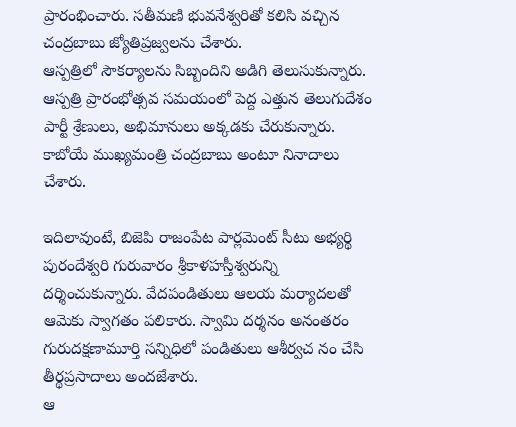ప్రారంభించారు. సతీమణి భువనేశ్వరితో కలిసి వచ్చిన చంద్రబాబు జ్యోతిప్రజ్వలను చేశారు.
ఆస్పత్రిలో సౌకర్యాలను సిబ్బందిని అడిగి తెలుసుకున్నారు. ఆస్పత్రి ప్రారంభోత్సవ సమయంలో పెద్ద ఎత్తున తెలుగుదేశం పార్టీ శ్రేణులు, అభిమానులు అక్కడకు చేరుకున్నారు. కాబోయే ముఖ్యమంత్రి చంద్రబాబు అంటూ నినాదాలు చేశారు.

ఇదిలావుంటే, బిజెపి రాజంపేట పార్లమెంట్ సీటు అభ్యర్థి పురందేశ్వరి గురువారం శ్రీకాళహస్తీశ్వరున్ని దర్శించుకున్నారు. వేదపండితులు ఆలయ మర్యాదలతో ఆమెకు స్వాగతం పలికారు. స్వామి దర్శనం అనంతరం గురుదక్షణామూర్తి సన్నిధిలో పండితులు ఆశీర్వచ నం చేసి తీర్థప్రసాదాలు అందజేశారు.
ఆ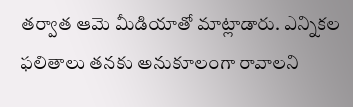తర్వాత ఆమె మీడియాతో మాట్లాడారు. ఎన్నికల ఫలితాలు తనకు అనుకూలంగా రావాలని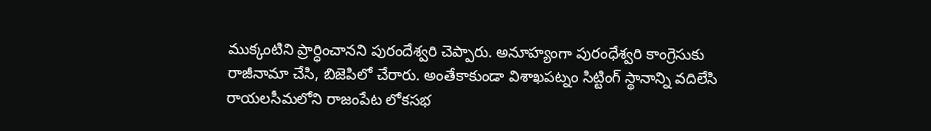ముక్కంటిని ప్రార్ధించానని పురందేశ్వరి చెప్పారు. అనూహ్యంగా పురంధేశ్వరి కాంగ్రెసుకు రాజీనామా చేసి, బిజెపిలో చేరారు. అంతేకాకుండా విశాఖపట్నం సిట్టింగ్ స్థానాన్ని వదిలేసి రాయలసీమలోని రాజంపేట లోకసభ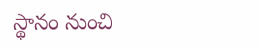స్థానం నుంచి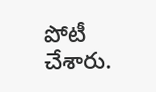పోటీ చేశారు.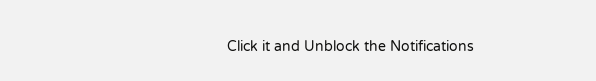Click it and Unblock the Notifications